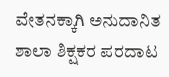ವೇತನಕ್ಕಾಗಿ ಅನುದಾನಿತ ಶಾಲಾ ಶಿಕ್ಷಕರ ಪರದಾಟ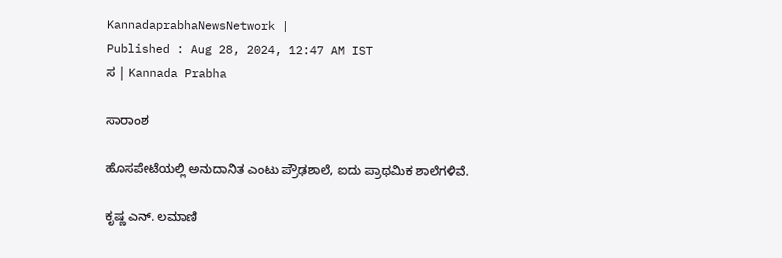KannadaprabhaNewsNetwork |
Published : Aug 28, 2024, 12:47 AM IST
ಸ | Kannada Prabha

ಸಾರಾಂಶ

ಹೊಸಪೇಟೆಯಲ್ಲಿ ಅನುದಾನಿತ ಎಂಟು ಪ್ರೌಢಶಾಲೆ, ಐದು ಪ್ರಾಥಮಿಕ ಶಾಲೆಗಳಿವೆ.

ಕೃಷ್ಣ ಎನ್‌. ಲಮಾಣಿ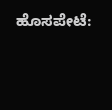ಹೊಸಪೇಟೆ: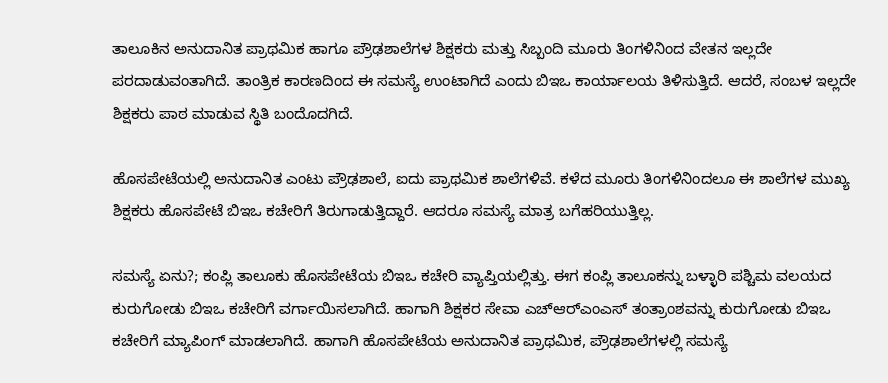ತಾಲೂಕಿನ ಅನುದಾನಿತ ಪ್ರಾಥಮಿಕ ಹಾಗೂ ಪ್ರೌಢಶಾಲೆಗಳ ಶಿಕ್ಷಕರು ಮತ್ತು ಸಿಬ್ಬಂದಿ ಮೂರು ತಿಂಗಳಿನಿಂದ ವೇತನ ಇಲ್ಲದೇ ಪರದಾಡುವಂತಾಗಿದೆ. ತಾಂತ್ರಿಕ ಕಾರಣದಿಂದ ಈ ಸಮಸ್ಯೆ ಉಂಟಾಗಿದೆ ಎಂದು ಬಿಇಒ ಕಾರ್ಯಾಲಯ ತಿಳಿಸುತ್ತಿದೆ. ಆದರೆ, ಸಂಬಳ ಇಲ್ಲದೇ ಶಿಕ್ಷಕರು ಪಾಠ ಮಾಡುವ ಸ್ಥಿತಿ ಬಂದೊದಗಿದೆ.

ಹೊಸಪೇಟೆಯಲ್ಲಿ ಅನುದಾನಿತ ಎಂಟು ಪ್ರೌಢಶಾಲೆ, ಐದು ಪ್ರಾಥಮಿಕ ಶಾಲೆಗಳಿವೆ. ಕಳೆದ ಮೂರು ತಿಂಗಳಿನಿಂದಲೂ ಈ ಶಾಲೆಗಳ ಮುಖ್ಯ ಶಿಕ್ಷಕರು ಹೊಸಪೇಟೆ ಬಿಇಒ ಕಚೇರಿಗೆ ತಿರುಗಾಡುತ್ತಿದ್ದಾರೆ. ಆದರೂ ಸಮಸ್ಯೆ ಮಾತ್ರ ಬಗೆಹರಿಯುತ್ತಿಲ್ಲ.

ಸಮಸ್ಯೆ ಏನು?; ಕಂಪ್ಲಿ ತಾಲೂಕು ಹೊಸಪೇಟೆಯ ಬಿಇಒ ಕಚೇರಿ ವ್ಯಾಪ್ತಿಯಲ್ಲಿತ್ತು. ಈಗ ಕಂಪ್ಲಿ ತಾಲೂಕನ್ನು ಬಳ್ಳಾರಿ ಪಶ್ಚಿಮ ವಲಯದ ಕುರುಗೋಡು ಬಿಇಒ ಕಚೇರಿಗೆ ವರ್ಗಾಯಿಸಲಾಗಿದೆ. ಹಾಗಾಗಿ ಶಿಕ್ಷಕರ ಸೇವಾ ಎಚ್‌ಆರ್‌ಎಂಎಸ್‌ ತಂತ್ರಾಂಶವನ್ನು ಕುರುಗೋಡು ಬಿಇಒ ಕಚೇರಿಗೆ ಮ್ಯಾಪಿಂಗ್‌ ಮಾಡಲಾಗಿದೆ. ಹಾಗಾಗಿ ಹೊಸಪೇಟೆಯ ಅನುದಾನಿತ ಪ್ರಾಥಮಿಕ, ಪ್ರೌಢಶಾಲೆಗಳಲ್ಲಿ ಸಮಸ್ಯೆ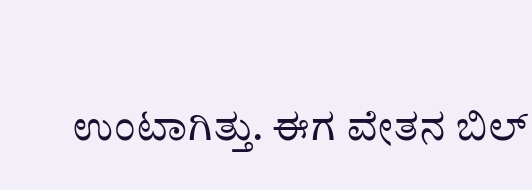ಉಂಟಾಗಿತ್ತು. ಈಗ ವೇತನ ಬಿಲ್‌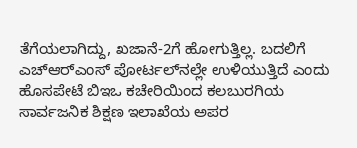ತೆಗೆಯಲಾಗಿದ್ದು, ಖಜಾನೆ-2ಗೆ ಹೋಗುತ್ತಿಲ್ಲ. ಬದಲಿಗೆ ಎಚ್‌ಆರ್‌ಎಂಸ್‌ ಪೋರ್ಟಲ್‌ನಲ್ಲೇ ಉಳಿಯುತ್ತಿದೆ ಎಂದು ಹೊಸಪೇಟೆ ಬಿಇಒ ಕಚೇರಿಯಿಂದ ಕಲಬುರಗಿಯ ಸಾರ್ವಜನಿಕ ಶಿಕ್ಷಣ ಇಲಾಖೆಯ ಅಪರ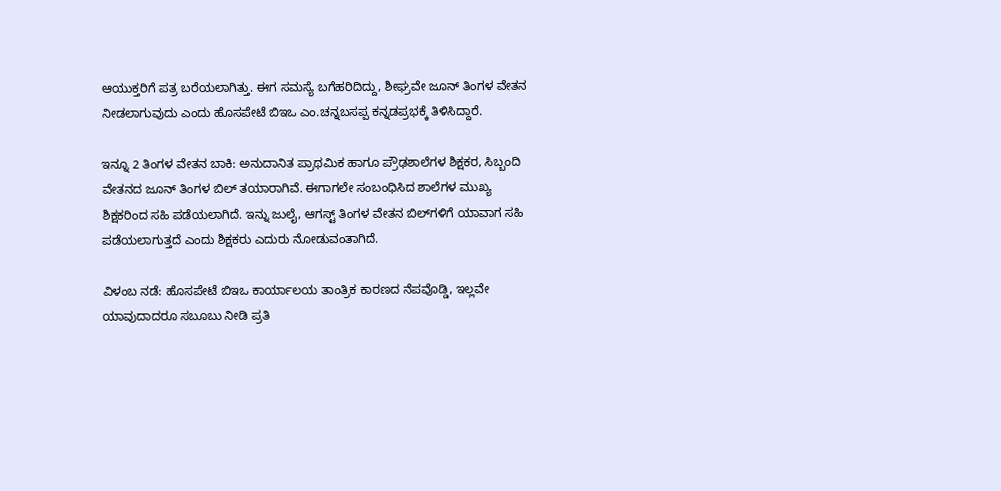ಆಯುಕ್ತರಿಗೆ ಪತ್ರ ಬರೆಯಲಾಗಿತ್ತು. ಈಗ ಸಮಸ್ಯೆ ಬಗೆಹರಿದಿದ್ದು, ಶೀಘ್ರವೇ ಜೂನ್‌ ತಿಂಗಳ ವೇತನ ನೀಡಲಾಗುವುದು ಎಂದು ಹೊಸಪೇಟೆ ಬಿಇಒ ಎಂ.ಚನ್ನಬಸಪ್ಪ ಕನ್ನಡಪ್ರಭಕ್ಕೆ ತಿಳಿಸಿದ್ದಾರೆ.

ಇನ್ನೂ 2 ತಿಂಗಳ ವೇತನ ಬಾಕಿ: ಅನುದಾನಿತ ಪ್ರಾಥಮಿಕ ಹಾಗೂ ಪ್ರೌಢಶಾಲೆಗಳ ಶಿಕ್ಷಕರ, ಸಿಬ್ಬಂದಿ ವೇತನದ ಜೂನ್‌ ತಿಂಗಳ ಬಿಲ್ ತಯಾರಾಗಿವೆ. ಈಗಾಗಲೇ ಸಂಬಂಧಿಸಿದ ಶಾಲೆಗಳ ಮುಖ್ಯ ಶಿಕ್ಷಕರಿಂದ ಸಹಿ ಪಡೆಯಲಾಗಿದೆ. ಇನ್ನು ಜುಲೈ, ಆಗಸ್ಟ್‌ ತಿಂಗಳ ವೇತನ ಬಿಲ್‌ಗಳಿಗೆ ಯಾವಾಗ ಸಹಿ ಪಡೆಯಲಾಗುತ್ತದೆ ಎಂದು ಶಿಕ್ಷಕರು ಎದುರು ನೋಡುವಂತಾಗಿದೆ.

ವಿಳಂಬ ನಡೆ: ಹೊಸಪೇಟೆ ಬಿಇಒ ಕಾರ್ಯಾಲಯ ತಾಂತ್ರಿಕ ಕಾರಣದ ನೆಪವೊಡ್ಡಿ, ಇಲ್ಲವೇ ಯಾವುದಾದರೂ ಸಬೂಬು ನೀಡಿ ಪ್ರತಿ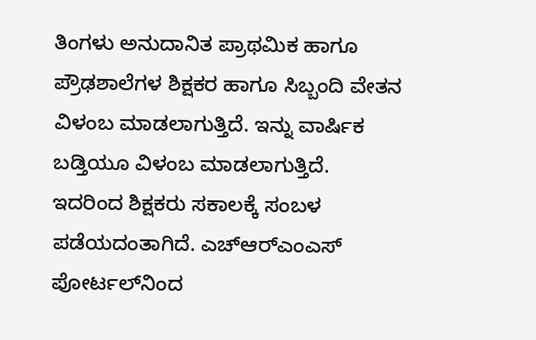ತಿಂಗಳು ಅನುದಾನಿತ ಪ್ರಾಥಮಿಕ ಹಾಗೂ ಪ್ರೌಢಶಾಲೆಗಳ ಶಿಕ್ಷಕರ ಹಾಗೂ ಸಿಬ್ಬಂದಿ ವೇತನ ವಿಳಂಬ ಮಾಡಲಾಗುತ್ತಿದೆ. ಇನ್ನು ವಾರ್ಷಿಕ ಬಡ್ತಿಯೂ ವಿಳಂಬ ಮಾಡಲಾಗುತ್ತಿದೆ. ಇದರಿಂದ ಶಿಕ್ಷಕರು ಸಕಾಲಕ್ಕೆ ಸಂಬಳ ಪಡೆಯದಂತಾಗಿದೆ. ಎಚ್‌ಆರ್‌ಎಂಎಸ್‌ ಪೋರ್ಟಲ್‌ನಿಂದ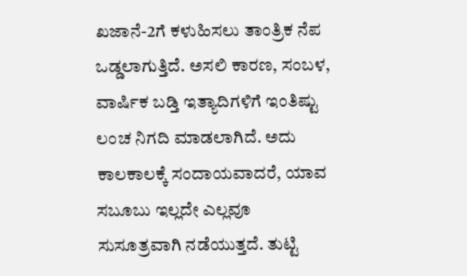ಖಜಾನೆ-2ಗೆ ಕಳುಹಿಸಲು ತಾಂತ್ರಿಕ ನೆಪ ಒಡ್ಡಲಾಗುತ್ತಿದೆ. ಅಸಲಿ ಕಾರಣ, ಸಂಬಳ, ವಾರ್ಷಿಕ ಬಡ್ತಿ ಇತ್ಯಾದಿಗಳಿಗೆ ಇಂತಿಷ್ಟು ಲಂಚ ನಿಗದಿ ಮಾಡಲಾಗಿದೆ. ಅದು ಕಾಲಕಾಲಕ್ಕೆ ಸಂದಾಯವಾದರೆ, ಯಾವ ಸಬೂಬು ಇಲ್ಲದೇ ಎಲ್ಲವೂ ಸುಸೂತ್ರವಾಗಿ ನಡೆಯುತ್ತದೆ. ತುಟ್ಟಿ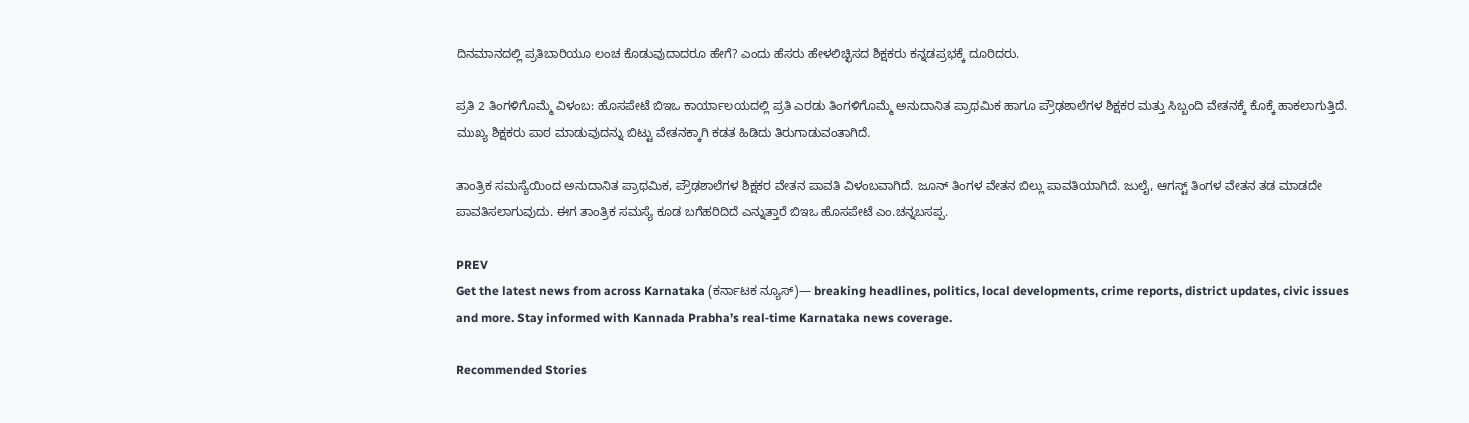ದಿನಮಾನದಲ್ಲಿ ಪ್ರತಿಬಾರಿಯೂ ಲಂಚ ಕೊಡುವುದಾದರೂ ಹೇಗೆ? ಎಂದು ಹೆಸರು ಹೇಳಲಿಚ್ಛಿಸದ ಶಿಕ್ಷಕರು ಕನ್ನಡಪ್ರಭಕ್ಕೆ ದೂರಿದರು.

ಪ್ರತಿ 2 ತಿಂಗಳಿಗೊಮ್ಮೆ ವಿಳಂಬ: ಹೊಸಪೇಟೆ ಬಿಇಒ ಕಾರ್ಯಾಲಯದಲ್ಲಿ ಪ್ರತಿ ಎರಡು ತಿಂಗಳಿಗೊಮ್ಮೆ ಅನುದಾನಿತ ಪ್ರಾಥಮಿಕ ಹಾಗೂ ಪ್ರೌಢಶಾಲೆಗಳ ಶಿಕ್ಷಕರ ಮತ್ತು ಸಿಬ್ಬಂದಿ ವೇತನಕ್ಕೆ ಕೊಕ್ಕೆ ಹಾಕಲಾಗುತ್ತಿದೆ. ಮುಖ್ಯ ಶಿಕ್ಷಕರು ಪಾಠ ಮಾಡುವುದನ್ನು ಬಿಟ್ಟು ವೇತನಕ್ಕಾಗಿ ಕಡತ ಹಿಡಿದು ತಿರುಗಾಡುವಂತಾಗಿದೆ.

ತಾಂತ್ರಿಕ ಸಮಸ್ಯೆಯಿಂದ ಅನುದಾನಿತ ಪ್ರಾಥಮಿಕ, ಪ್ರೌಢಶಾಲೆಗಳ ಶಿಕ್ಷಕರ ವೇತನ ಪಾವತಿ ವಿಳಂಬವಾಗಿದೆ. ಜೂನ್‌ ತಿಂಗಳ ವೇತನ ಬಿಲ್ಲು ಪಾವತಿಯಾಗಿದೆ. ಜುಲೈ, ಆಗಸ್ಟ್‌ ತಿಂಗಳ ವೇತನ ತಡ ಮಾಡದೇ ಪಾವತಿಸಲಾಗುವುದು. ಈಗ ತಾಂತ್ರಿಕ ಸಮಸ್ಯೆ ಕೂಡ ಬಗೆಹರಿದಿದೆ ಎನ್ನುತ್ತಾರೆ ಬಿಇಒ ಹೊಸಪೇಟೆ ಎಂ.ಚನ್ನಬಸಪ್ಪ.

PREV
Get the latest news from across Karnataka (ಕರ್ನಾಟಕ ನ್ಯೂಸ್)— breaking headlines, politics, local developments, crime reports, district updates, civic issues and more. Stay informed with Kannada Prabha’s real‑time Karnataka news coverage.

Recommended Stories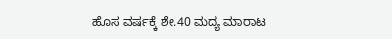ಹೊಸ ವರ್ಷಕ್ಕೆ ಶೇ.40 ಮದ್ಯ ಮಾರಾಟ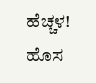ಹೆಚ್ಚಳ!
ಹೊಸ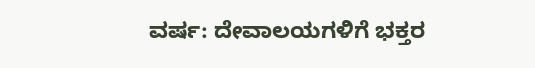ವರ್ಷ: ದೇವಾಲಯಗಳಿಗೆ ಭಕ್ತರ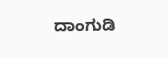ದಾಂಗುಡಿ